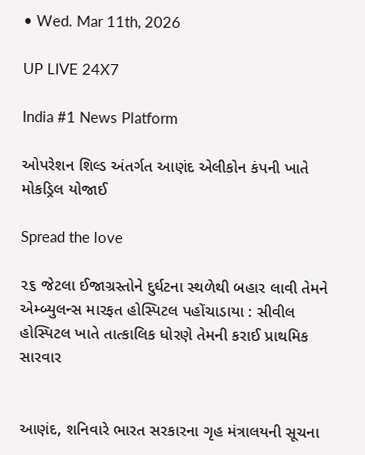• Wed. Mar 11th, 2026

UP LIVE 24X7

India #1 News Platform

ઓપરેશન શિલ્ડ અંતર્ગત આણંદ એલીકોન કંપની ખાતે મોકડ્રિલ યોજાઈ

Spread the love

૨૬ જેટલા ઈજાગ્રસ્તોને દુર્ઘટના સ્થળેથી બહાર લાવી તેમને એમ્બ્યુલન્સ મારફત હોસ્પિટલ પહોંચાડાયા : સીવીલ હોસ્પિટલ ખાતે તાત્કાલિક ધોરણે તેમની કરાઈ પ્રાથમિક સારવાર


આણંદ, શનિવારે ભારત સરકારના ગૃહ મંત્રાલયની સૂચના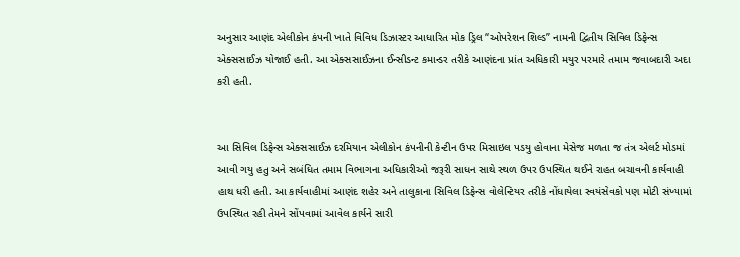અનુસાર આણંદ એલીકોન કંપની ખાતે વિવિધ ડિઝાસ્ટર આધારિત મોક ડ્રિલ “ઓપરેશન શિલ્ડ” નામની દ્વિતીય સિવિલ ડિફેન્સ એક્સસાઈઝ યોજાઈ હતી. આ એક્સસાઈઝના ઈન્સીડન્ટ કમાન્ડર તરીકે આણંદના પ્રાંત અધિકારી મયુર પરમારે તમામ જવાબદારી અદા કરી હતી.


આ સિવિલ ડિફેન્સ એક્સસાઈઝ દરમિયાન એલીકોન કંપનીની કેન્ટીન ઉપર મિસાઇલ પડયુ હોવાના મેસેજ મળતા જ તંત્ર એલર્ટ મોડમાં આવી ગયુ હતુ અને સબંધિત તમામ વિભાગના અધિકારીઓ જરૂરી સાધન સાથે સ્થળ ઉપર ઉપસ્થિત થઈને રાહત બચાવની કાર્યવાહી હાથ ધરી હતી. આ કાર્યવાહીમાં આણંદ શહેર અને તાલુકાના સિવિલ ડિફેન્સ વોલેન્ટિયર તરીકે નોંધાયેલા સ્વયંસેવકો પણ મોટી સંખ્યામાં ઉપસ્થિત રહી તેમને સોંપવામાં આવેલ કાર્યને સારી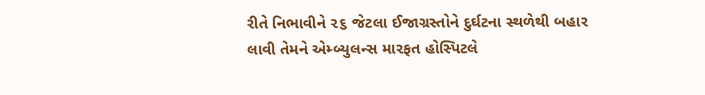રીતે નિભાવીને ૨૬ જેટલા ઈજાગ્રસ્તોને દુર્ઘટના સ્થળેથી બહાર લાવી તેમને એમ્બ્યુલન્સ મારફત હોસ્પિટલે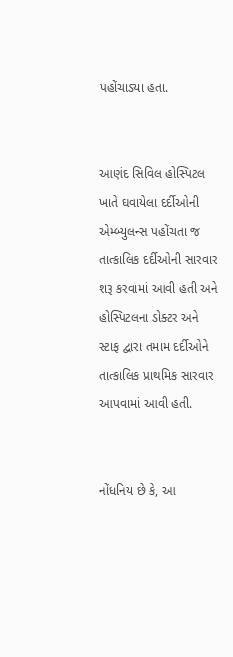પહોંચાડ્યા હતા.


આણંદ સિવિલ હોસ્પિટલ ખાતે ઘવાયેલા દર્દીઓની એમ્બ્યુલન્સ પહોંચતા જ તાત્કાલિક દર્દીઓની સારવાર શરૂ કરવામાં આવી હતી અને હોસ્પિટલના ડોક્ટર અને સ્ટાફ દ્વારા તમામ દર્દીઓને તાત્કાલિક પ્રાથમિક સારવાર આપવામાં આવી હતી.


નોંધનિય છે કે, આ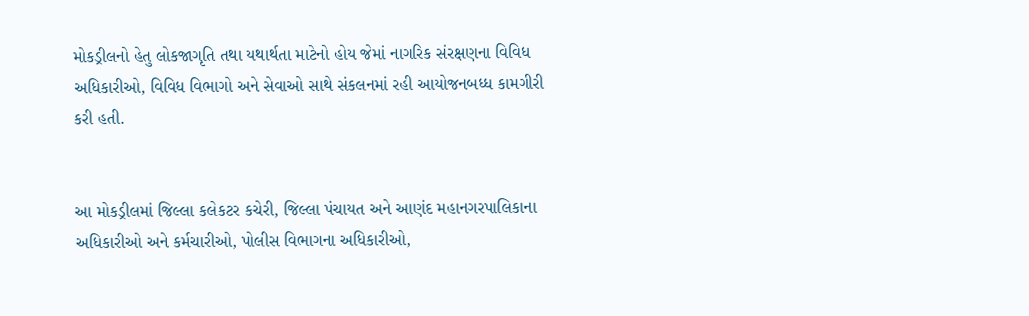મોકડ્રીલનો હેતુ લોકજાગૃતિ તથા યથાર્થતા માટેનો હોય જેમાં નાગરિક સંરક્ષણના વિવિધ અધિકારીઓ, વિવિધ વિભાગો અને સેવાઓ સાથે સંકલનમાં રહી આયોજનબધ્ધ કામગીરી કરી હતી.


આ મોકડ્રીલમાં જિલ્લા કલેકટર કચેરી, જિલ્લા પંચાયત અને આણંદ મહાનગરપાલિકાના અધિકારીઓ અને કર્મચારીઓ, પોલીસ વિભાગના અધિકારીઓ,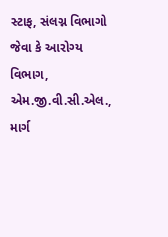સ્ટાફ, સંલગ્ન વિભાગો જેવા કે આરોગ્ય વિભાગ, એમ.જી.વી.સી.એલ., માર્ગ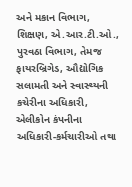અને મકાન વિભાગ, શિક્ષણ, એ.આર.ટી.ઓ., પુરવઠા વિભાગ, તેમજ ફાયરબ્રિગેડ, ઔદ્યોગિક સલામતી અને સ્વાસ્થ્યની કચેરીના અધિકારી, એલીકોન કંપનીના અધિકારી-કર્મચારીઓ તથા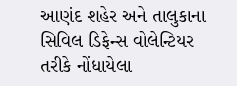આણંદ શહેર અને તાલુકાના સિવિલ ડિફેન્સ વોલેન્ટિયર તરીકે નોંધાયેલા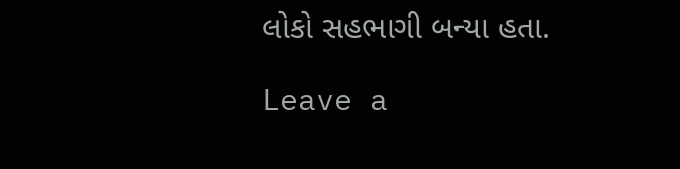લોકો સહભાગી બન્યા હતા.

Leave a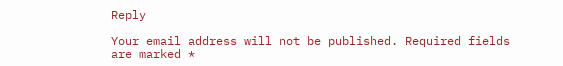Reply

Your email address will not be published. Required fields are marked *